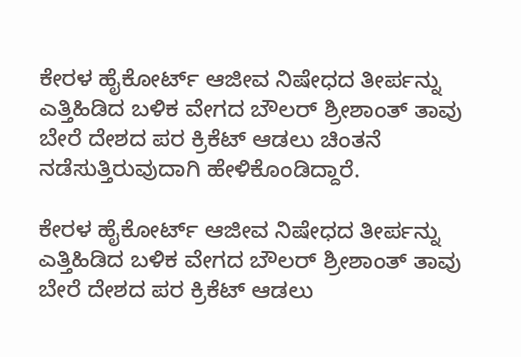ಕೇರಳ ಹೈಕೋರ್ಟ್ ಆಜೀವ ನಿಷೇಧದ ತೀರ್ಪನ್ನು ಎತ್ತಿಹಿಡಿದ ಬಳಿಕ ವೇಗದ ಬೌಲರ್ ಶ್ರೀಶಾಂತ್ ತಾವು ಬೇರೆ ದೇಶದ ಪರ ಕ್ರಿಕೆಟ್ ಆಡಲು ಚಿಂತನೆ ನಡೆಸುತ್ತಿರುವುದಾಗಿ ಹೇಳಿಕೊಂಡಿದ್ದಾರೆ.

ಕೇರಳ ಹೈಕೋರ್ಟ್ ಆಜೀವ ನಿಷೇಧದ ತೀರ್ಪನ್ನು ಎತ್ತಿಹಿಡಿದ ಬಳಿಕ ವೇಗದ ಬೌಲರ್ ಶ್ರೀಶಾಂತ್ ತಾವು ಬೇರೆ ದೇಶದ ಪರ ಕ್ರಿಕೆಟ್ ಆಡಲು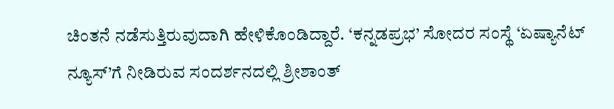ಚಿಂತನೆ ನಡೆಸುತ್ತಿರುವುದಾಗಿ ಹೇಳಿಕೊಂಡಿದ್ದಾರೆ. ‘ಕನ್ನಡಪ್ರಭ’ ಸೋದರ ಸಂಸ್ಥೆ ‘ಏಷ್ಯಾನೆಟ್ ನ್ಯೂಸ್’ಗೆ ನೀಡಿರುವ ಸಂದರ್ಶನದಲ್ಲಿ ಶ್ರೀಶಾಂತ್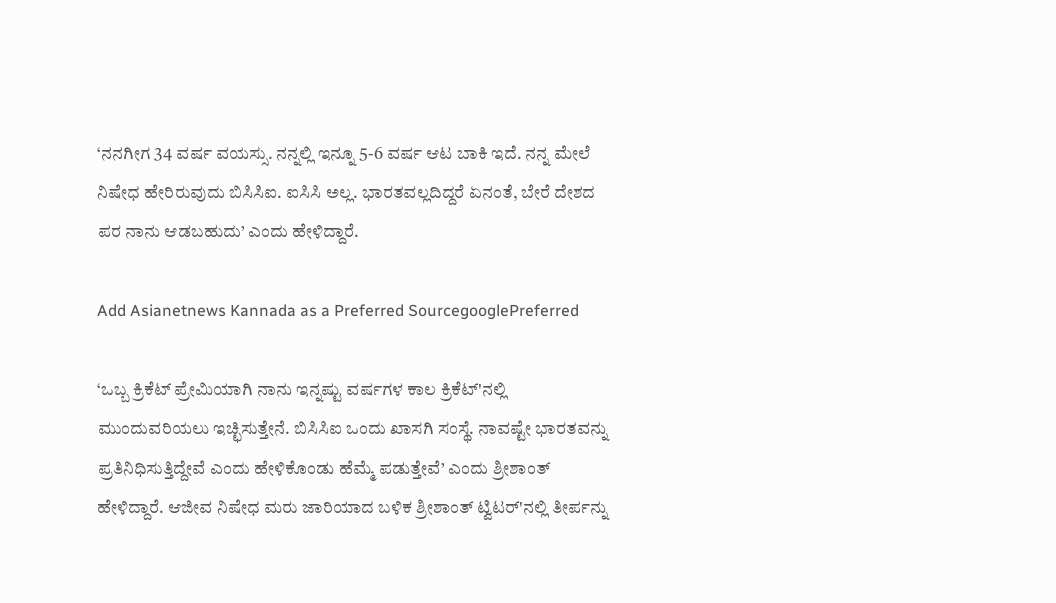‘ನನಗೀಗ 34 ವರ್ಷ ವಯಸ್ಸು. ನನ್ನಲ್ಲಿ ಇನ್ನೂ 5-6 ವರ್ಷ ಆಟ ಬಾಕಿ ಇದೆ. ನನ್ನ ಮೇಲೆ ನಿಷೇಧ ಹೇರಿರುವುದು ಬಿಸಿಸಿಐ. ಐಸಿಸಿ ಅಲ್ಲ. ಭಾರತವಲ್ಲದಿದ್ದರೆ ಏನಂತೆ, ಬೇರೆ ದೇಶದ ಪರ ನಾನು ಆಡಬಹುದು’ ಎಂದು ಹೇಳಿದ್ದಾರೆ.

Add Asianetnews Kannada as a Preferred SourcegooglePreferred

‘ಒಬ್ಬ ಕ್ರಿಕೆಟ್ ಪ್ರೇಮಿಯಾಗಿ ನಾನು ಇನ್ನಷ್ಟು ವರ್ಷಗಳ ಕಾಲ ಕ್ರಿಕೆಟ್‌'ನಲ್ಲಿ ಮುಂದುವರಿಯಲು ಇಚ್ಛಿಸುತ್ತೇನೆ. ಬಿಸಿಸಿಐ ಒಂದು ಖಾಸಗಿ ಸಂಸ್ಥೆ. ನಾವಷ್ಟೇ ಭಾರತವನ್ನು ಪ್ರತಿನಿಧಿಸುತ್ತಿದ್ದೇವೆ ಎಂದು ಹೇಳಿಕೊಂಡು ಹೆಮ್ಮೆ ಪಡುತ್ತೇವೆ’ ಎಂದು ಶ್ರೀಶಾಂತ್ ಹೇಳಿದ್ದಾರೆ. ಆಜೀವ ನಿಷೇಧ ಮರು ಜಾರಿಯಾದ ಬಳಿಕ ಶ್ರೀಶಾಂತ್ ಟ್ವಿಟರ್‌'ನಲ್ಲಿ ತೀರ್ಪನ್ನು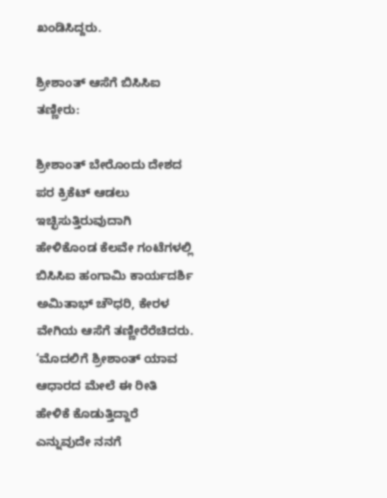ಖಂಡಿಸಿದ್ದರು.

ಶ್ರೀಶಾಂತ್ ಆಸೆಗೆ ಬಿಸಿಸಿಐ ತಣ್ಣೀರು:

ಶ್ರೀಶಾಂತ್ ಬೇರೊಂದು ದೇಶದ ಪರ ಕ್ರಿಕೆಟ್ ಆಡಲು ಇಚ್ಛಿಸುತ್ತಿರುವುದಾಗಿ ಹೇಳಿಕೊಂಡ ಕೆಲವೇ ಗಂಟೆಗಳಲ್ಲಿ ಬಿಸಿಸಿಐ ಹಂಗಾಮಿ ಕಾರ್ಯದರ್ಶಿ ಅಮಿತಾಭ್ ಚೌಧರಿ, ಕೇರಳ ವೇಗಿಯ ಆಸೆಗೆ ತಣ್ಣೀರೆರೆಚಿದರು. ‘ಮೊದಲಿಗೆ ಶ್ರೀಶಾಂತ್ ಯಾವ ಆಧಾರದ ಮೇಲೆ ಈ ರೀತಿ ಹೇಳಿಕೆ ಕೊಡುತ್ತಿದ್ದಾರೆ ಎನ್ನುವುದೇ ನನಗೆ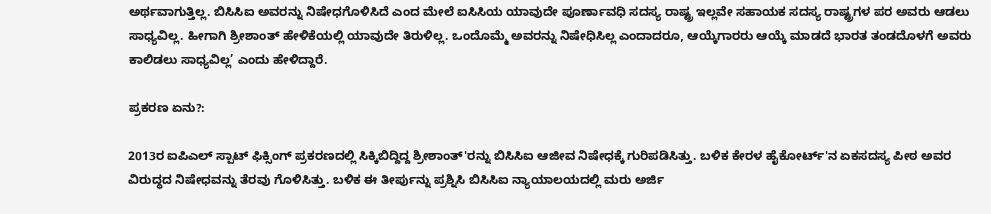ಅರ್ಥವಾಗುತ್ತಿಲ್ಲ. ಬಿಸಿಸಿಐ ಅವರನ್ನು ನಿಷೇಧಗೊಳಿಸಿದೆ ಎಂದ ಮೇಲೆ ಐಸಿಸಿಯ ಯಾವುದೇ ಪೂರ್ಣಾವಧಿ ಸದಸ್ಯ ರಾಷ್ಟ್ರ ಇಲ್ಲವೇ ಸಹಾಯಕ ಸದಸ್ಯ ರಾಷ್ಟ್ರಗಳ ಪರ ಅವರು ಆಡಲು ಸಾಧ್ಯವಿಲ್ಲ. ಹೀಗಾಗಿ ಶ್ರೀಶಾಂತ್ ಹೇಳಿಕೆಯಲ್ಲಿ ಯಾವುದೇ ತಿರುಳಿಲ್ಲ. ಒಂದೊಮ್ಮೆ ಅವರನ್ನು ನಿಷೇಧಿಸಿಲ್ಲ ಎಂದಾದರೂ, ಆಯ್ಕೆಗಾರರು ಆಯ್ಕೆ ಮಾಡದೆ ಭಾರತ ತಂಡದೊಳಗೆ ಅವರು ಕಾಲಿಡಲು ಸಾಧ್ಯವಿಲ್ಲ’ ಎಂದು ಹೇಳಿದ್ದಾರೆ.

ಪ್ರಕರಣ ಏನು?:

2013ರ ಐಪಿಎಲ್ ಸ್ಪಾಟ್ ಫಿಕ್ಸಿಂಗ್ ಪ್ರಕರಣದಲ್ಲಿ ಸಿಕ್ಕಿಬಿದ್ದಿದ್ದ ಶ್ರೀಶಾಂತ್‌'ರನ್ನು ಬಿಸಿಸಿಐ ಆಜೀವ ನಿಷೇಧಕ್ಕೆ ಗುರಿಪಡಿಸಿತ್ತು. ಬಳಿಕ ಕೇರಳ ಹೈಕೋರ್ಟ್‌'ನ ಏಕಸದಸ್ಯ ಪೀಠ ಅವರ ವಿರುದ್ಧದ ನಿಷೇಧವನ್ನು ತೆರವು ಗೊಳಿಸಿತ್ತು. ಬಳಿಕ ಈ ತೀರ್ಪುನ್ನು ಪ್ರಶ್ನಿಸಿ ಬಿಸಿಸಿಐ ನ್ಯಾಯಾಲಯದಲ್ಲಿ ಮರು ಅರ್ಜಿ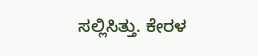ಸಲ್ಲಿಸಿತ್ತು. ಕೇರಳ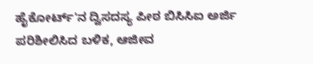ಹೈಕೋರ್ಟ್‌'ನ ದ್ವಿಸದಸ್ಯ ಪೀಠ ಬಿಸಿಸಿಐ ಅರ್ಜಿ ಪರಿಶೀಲಿಸಿದ ಬಳಿಕ, ಆಜೀವ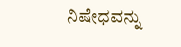ನಿಷೇಧವನ್ನು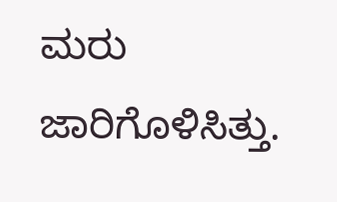ಮರು ಜಾರಿಗೊಳಿಸಿತ್ತು.